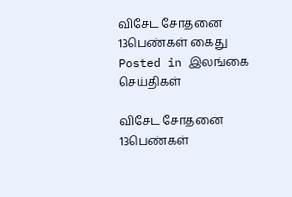விசேட சோதனை 13பெண்கள் கைது
Posted in இலங்கை செய்திகள்

விசேட சோதனை 13பெண்கள்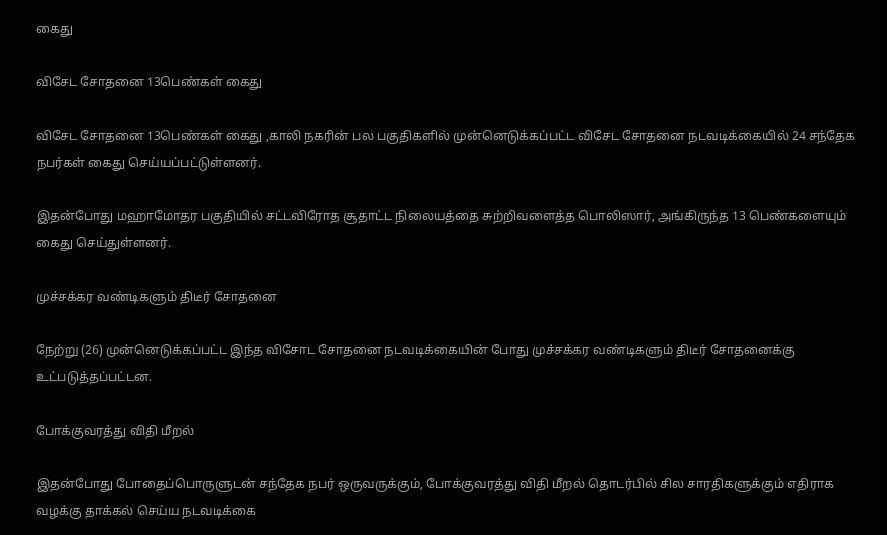கைது

விசேட சோதனை 13பெண்கள் கைது

விசேட சோதனை 13பெண்கள் கைது ,காலி நகரின் பல பகுதிகளில் முன்னெடுக்கப்பட்ட விசேட சோதனை நடவடிக்கையில் 24 சந்தேக நபர்கள் கைது செய்யப்பட்டுள்ளனர்.

இதன்போது மஹாமோதர பகுதியில் சட்டவிரோத சூதாட்ட நிலையத்தை சுற்றிவளைத்த பொலிஸார், அங்கிருந்த 13 பெண்களையும் கைது செய்துள்ளனர்.

முச்சக்கர வண்டிகளும் திடீர் சோதனை

நேற்று (26) முன்னெடுக்கப்பட்ட இந்த விசோட சோதனை நடவடிக்கையின் போது முச்சக்கர வண்டிகளும் திடீர் சோதனைக்கு உட்படுத்தப்பட்டன.

போக்குவரத்து விதி மீறல்

இதன்போது போதைப்பொருளுடன் சந்தேக நபர் ஒருவருக்கும், போக்குவரத்து விதி மீறல் தொடர்பில் சில சாரதிகளுக்கும் எதிராக வழக்கு தாக்கல் செய்ய நடவடிக்கை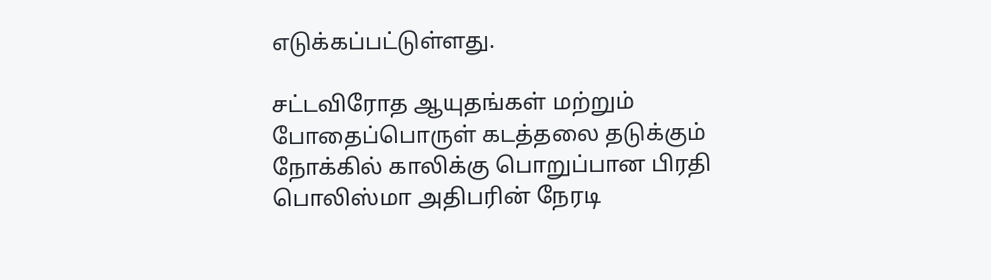எடுக்கப்பட்டுள்ளது.

சட்டவிரோத ஆயுதங்கள் மற்றும் போதைப்பொருள் கடத்தலை தடுக்கும் நோக்கில் காலிக்கு பொறுப்பான பிரதி பொலிஸ்மா அதிபரின் நேரடி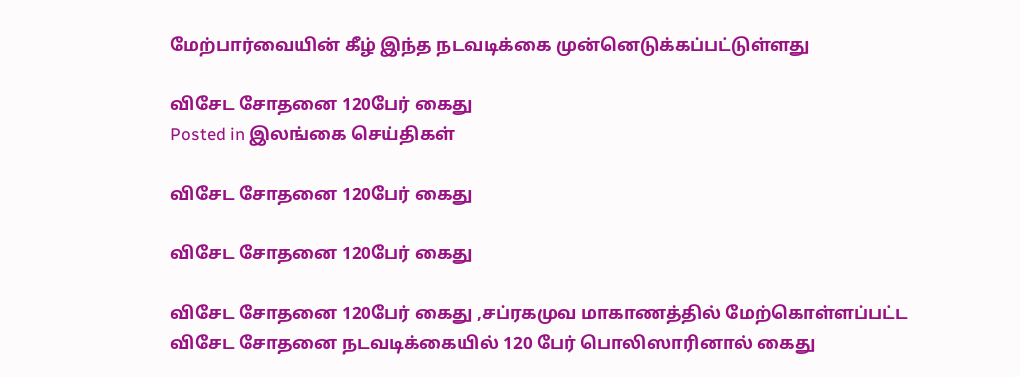மேற்பார்வையின் கீழ் இந்த நடவடிக்கை முன்னெடுக்கப்பட்டுள்ளது

விசேட சோதனை 120பேர் கைது
Posted in இலங்கை செய்திகள்

விசேட சோதனை 120பேர் கைது

விசேட சோதனை 120பேர் கைது

விசேட சோதனை 120பேர் கைது ,சப்ரகமுவ மாகாணத்தில் மேற்கொள்ளப்பட்ட விசேட சோதனை நடவடிக்கையில் 120 பேர் பொலிஸாரினால் கைது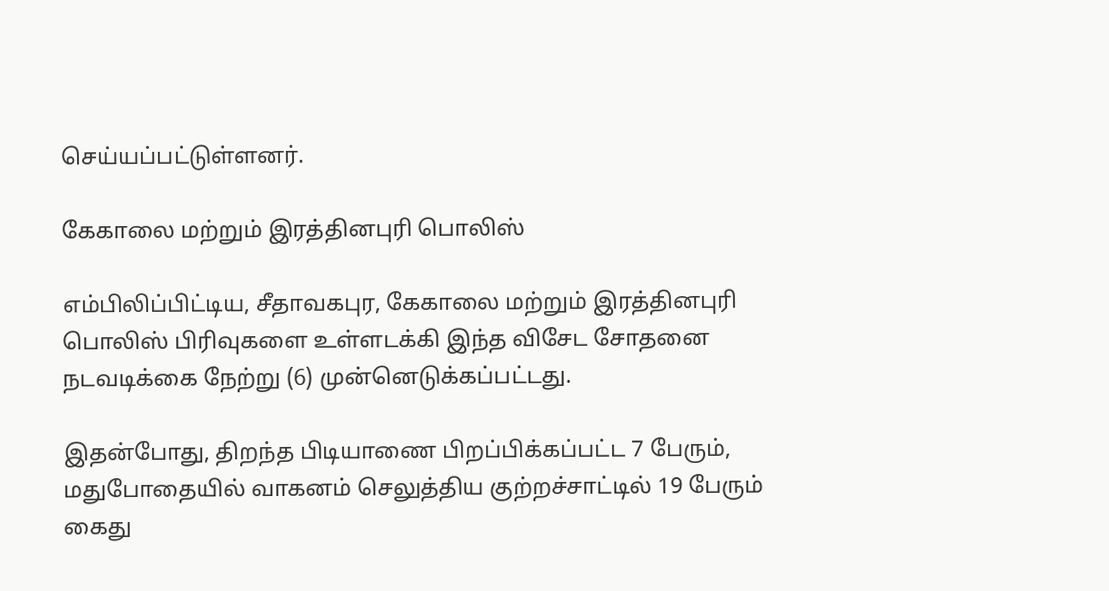செய்யப்பட்டுள்ளனர்.

கேகாலை மற்றும் இரத்தினபுரி பொலிஸ்

எம்பிலிப்பிட்டிய, சீதாவகபுர, கேகாலை மற்றும் இரத்தினபுரி பொலிஸ் பிரிவுகளை உள்ளடக்கி இந்த விசேட சோதனை நடவடிக்கை நேற்று (6) முன்னெடுக்கப்பட்டது.

இதன்போது, திறந்த பிடியாணை பிறப்பிக்கப்பட்ட 7 பேரும், மதுபோதையில் வாகனம் செலுத்திய குற்றச்சாட்டில் 19 பேரும் கைது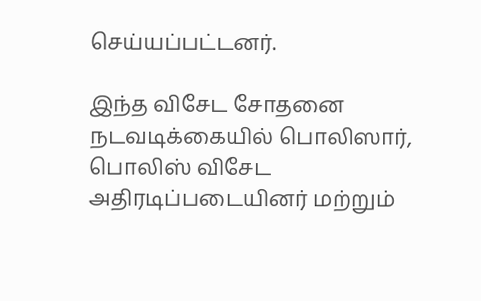செய்யப்பட்டனர்.

இந்த விசேட சோதனை நடவடிக்கையில் பொலிஸார், பொலிஸ் விசேட அதிரடிப்படையினர் மற்றும்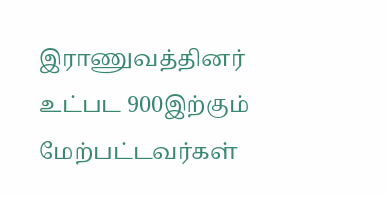இராணுவத்தினர் உட்பட 900இற்கும் மேற்பட்டவர்கள்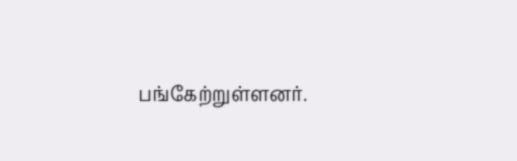பங்கேற்றுள்ளனர்.